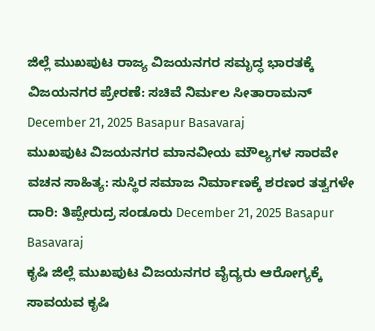ಜಿಲ್ಲೆ ಮುಖಪುಟ ರಾಜ್ಯ ವಿಜಯನಗರ ಸಮೃದ್ಧ ಭಾರತಕ್ಕೆ ವಿಜಯನಗರ ಪ್ರೇರಣೆ: ಸಚಿವೆ ನಿರ್ಮಲ ಸೀತಾರಾಮನ್ December 21, 2025 Basapur Basavaraj
ಮುಖಪುಟ ವಿಜಯನಗರ ಮಾನವೀಯ ಮೌಲ್ಯಗಳ ಸಾರವೇ ವಚನ ಸಾಹಿತ್ಯ: ಸುಸ್ಥಿರ ಸಮಾಜ ನಿರ್ಮಾಣಕ್ಕೆ ಶರಣರ ತತ್ವಗಳೇ ದಾರಿ: ತಿಪ್ಪೇರುದ್ರ ಸಂಡೂರು December 21, 2025 Basapur Basavaraj
ಕೃಷಿ ಜಿಲ್ಲೆ ಮುಖಪುಟ ವಿಜಯನಗರ ವೈದ್ಯರು ಆರೋಗ್ಯಕ್ಕೆ ಸಾವಯವ ಕೃಷಿ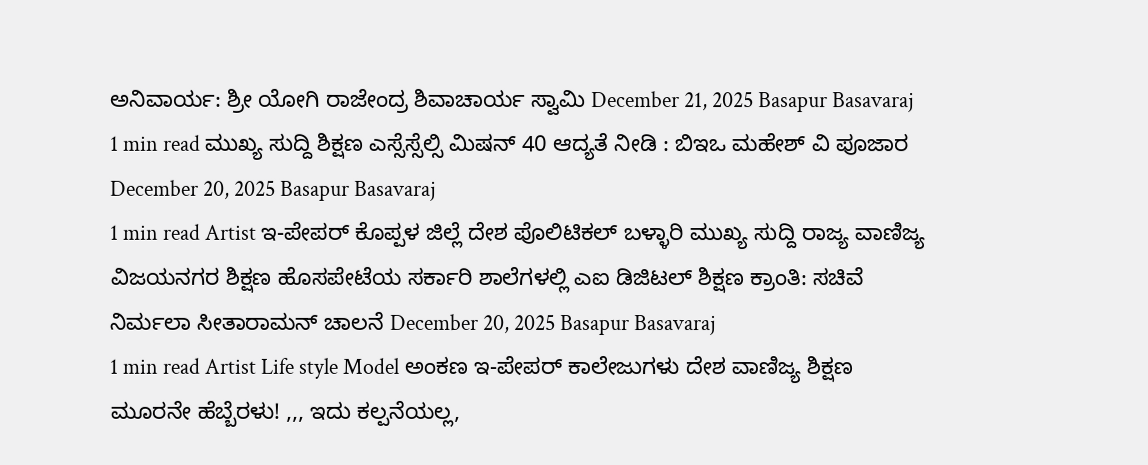ಅನಿವಾರ್ಯ: ಶ್ರೀ ಯೋಗಿ ರಾಜೇಂದ್ರ ಶಿವಾಚಾರ್ಯ ಸ್ವಾಮಿ December 21, 2025 Basapur Basavaraj
1 min read ಮುಖ್ಯ ಸುದ್ದಿ ಶಿಕ್ಷಣ ಎಸ್ಸೆಸ್ಸೆಲ್ಸಿ ಮಿಷನ್ 40 ಆದ್ಯತೆ ನೀಡಿ : ಬಿಇಒ ಮಹೇಶ್ ವಿ ಪೂಜಾರ December 20, 2025 Basapur Basavaraj
1 min read Artist ಇ-ಪೇಪರ್ ಕೊಪ್ಪಳ ಜಿಲ್ಲೆ ದೇಶ ಪೊಲಿಟಿಕಲ್ ಬಳ್ಳಾರಿ ಮುಖ್ಯ ಸುದ್ದಿ ರಾಜ್ಯ ವಾಣಿಜ್ಯ ವಿಜಯನಗರ ಶಿಕ್ಷಣ ಹೊಸಪೇಟೆಯ ಸರ್ಕಾರಿ ಶಾಲೆಗಳಲ್ಲಿ ಎಐ ಡಿಜಿಟಲ್ ಶಿಕ್ಷಣ ಕ್ರಾಂತಿ: ಸಚಿವೆ ನಿರ್ಮಲಾ ಸೀತಾರಾಮನ್ ಚಾಲನೆ December 20, 2025 Basapur Basavaraj
1 min read Artist Life style Model ಅಂಕಣ ಇ-ಪೇಪರ್ ಕಾಲೇಜುಗಳು ದೇಶ ವಾಣಿಜ್ಯ ಶಿಕ್ಷಣ ಮೂರನೇ ಹೆಬ್ಬೆರಳು! ,,, ಇದು ಕಲ್ಪನೆಯಲ್ಲ,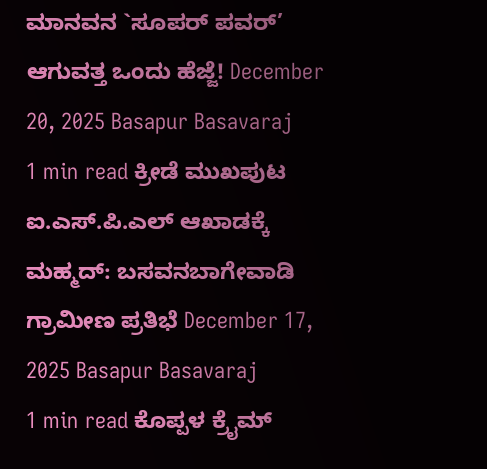ಮಾನವನ `ಸೂಪರ್ ಪವರ್’ ಆಗುವತ್ತ ಒಂದು ಹೆಜ್ಜೆ! December 20, 2025 Basapur Basavaraj
1 min read ಕ್ರೀಡೆ ಮುಖಪುಟ ಐ.ಎಸ್.ಪಿ.ಎಲ್ ಆಖಾಡಕ್ಕೆ ಮಹ್ಮದ್: ಬಸವನಬಾಗೇವಾಡಿ ಗ್ರಾಮೀಣ ಪ್ರತಿಭೆ December 17, 2025 Basapur Basavaraj
1 min read ಕೊಪ್ಪಳ ಕ್ರೈಮ್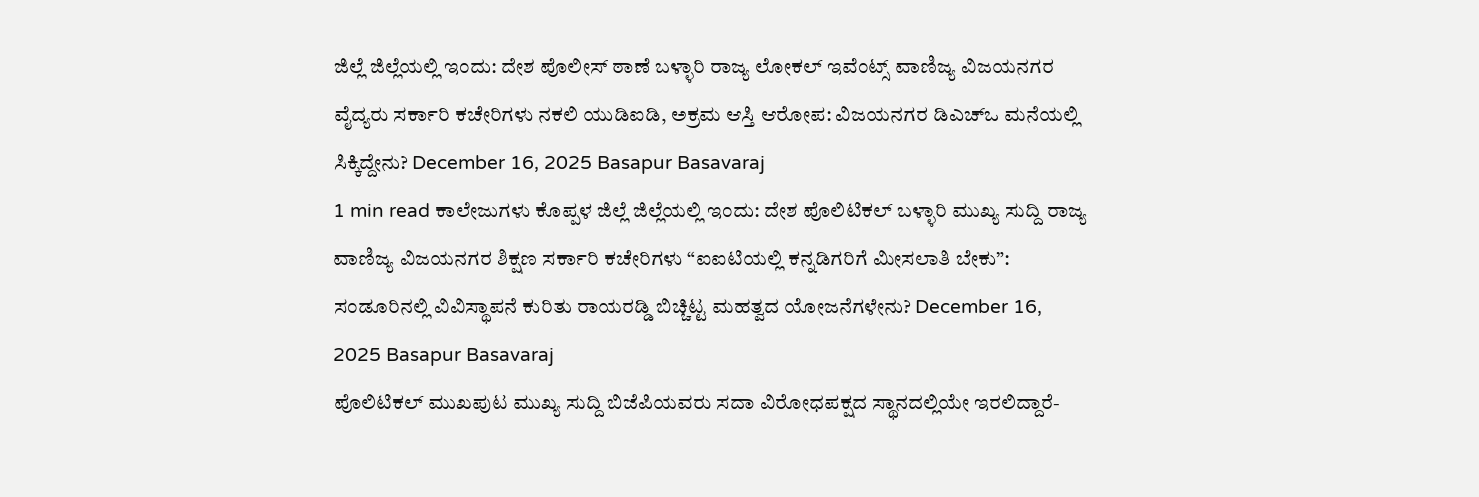ಜಿಲ್ಲೆ ಜಿಲ್ಲೆಯಲ್ಲಿ ಇಂದು: ದೇಶ ಪೊಲೀಸ್ ಠಾಣೆ ಬಳ್ಳಾರಿ ರಾಜ್ಯ ಲೋಕಲ್ ಇವೆಂಟ್ಸ್ ವಾಣಿಜ್ಯ ವಿಜಯನಗರ ವೈದ್ಯರು ಸರ್ಕಾರಿ ಕಚೇರಿಗಳು ನಕಲಿ ಯುಡಿಐಡಿ, ಅಕ್ರಮ ಆಸ್ತಿ ಆರೋಪ: ವಿಜಯನಗರ ಡಿಎಚ್ಒ ಮನೆಯಲ್ಲಿ ಸಿಕ್ಕಿದ್ದೇನು? December 16, 2025 Basapur Basavaraj
1 min read ಕಾಲೇಜುಗಳು ಕೊಪ್ಪಳ ಜಿಲ್ಲೆ ಜಿಲ್ಲೆಯಲ್ಲಿ ಇಂದು: ದೇಶ ಪೊಲಿಟಿಕಲ್ ಬಳ್ಳಾರಿ ಮುಖ್ಯ ಸುದ್ದಿ ರಾಜ್ಯ ವಾಣಿಜ್ಯ ವಿಜಯನಗರ ಶಿಕ್ಷಣ ಸರ್ಕಾರಿ ಕಚೇರಿಗಳು “ಐಐಟಿಯಲ್ಲಿ ಕನ್ನಡಿಗರಿಗೆ ಮೀಸಲಾತಿ ಬೇಕು”: ಸಂಡೂರಿನಲ್ಲಿ ವಿವಿಸ್ಥಾಪನೆ ಕುರಿತು ರಾಯರಡ್ಡಿ ಬಿಚ್ಚಿಟ್ಟ ಮಹತ್ವದ ಯೋಜನೆಗಳೇನು? December 16, 2025 Basapur Basavaraj
ಪೊಲಿಟಿಕಲ್ ಮುಖಪುಟ ಮುಖ್ಯ ಸುದ್ದಿ ಬಿಜೆಪಿಯವರು ಸದಾ ವಿರೋಧಪಕ್ಷದ ಸ್ಥಾನದಲ್ಲಿಯೇ ಇರಲಿದ್ದಾರೆ-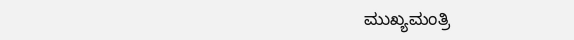ಮುಖ್ಯಮಂತ್ರಿ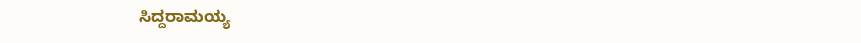ಸಿದ್ದರಾಮಯ್ಯ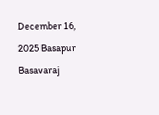December 16, 2025 Basapur Basavaraj